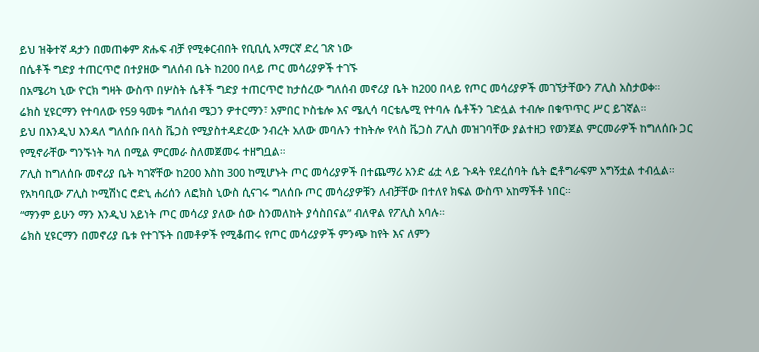ይህ ዝቅተኛ ዳታን በመጠቀም ጽሑፍ ብቻ የሚቀርብበት የቢቢሲ አማርኛ ድረ ገጽ ነው
በሴቶች ግድያ ተጠርጥሮ በተያዘው ግለሰብ ቤት ከ200 በላይ ጦር መሳሪያዎች ተገኙ
በአሜሪካ ኒው ዮርክ ግዛት ውስጥ በሦስት ሴቶች ግድያ ተጠርጥሮ ከታሰረው ግለሰብ መኖሪያ ቤት ከ200 በላይ የጦር መሳሪያዎች መገኘታቸውን ፖሊስ አስታወቀ።
ሬክስ ሂዩርማን የተባለው የ59 ዓመቱ ግለሰብ ሜጋን ዎተርማን፣ አምበር ኮስቴሎ እና ሜሊሳ ባርቴሌሚ የተባሉ ሴቶችን ገድሏል ተብሎ በቁጥጥር ሥር ይገኛል።
ይህ በእንዲህ እንዳለ ግለሰቡ በላስ ቬጋስ የሚያስተዳድረው ንብረት አለው መባሉን ተከትሎ የላስ ቬጋስ ፖሊስ መዝገባቸው ያልተዘጋ የወንጀል ምርመራዎች ከግለሰቡ ጋር የሚኖራቸው ግንኙነት ካለ በሚል ምርመራ ስለመጀመሩ ተዘግቧል።
ፖሊስ ከግለሰቡ መኖሪያ ቤት ካገኛቸው ከ200 እስከ 300 ከሚሆኑት ጦር መሳሪያዎች በተጨማሪ አንድ ፊቷ ላይ ጉዳት የደረሰባት ሴት ፎቶግራፍም አግኝቷል ተብሏል።
የአካባቢው ፖሊስ ኮሚሽነር ሮድኒ ሐሪሰን ለፎክስ ኒውስ ሲናገሩ ግለሰቡ ጦር መሳሪያዎቹን ለብቻቸው በተለየ ክፍል ውስጥ አከማችቶ ነበር።
“ማንም ይሁን ማን እንዲህ አይነት ጦር መሳሪያ ያለው ሰው ስንመለከት ያሳስበናል” ብለዋል የፖሊስ አባሉ።
ሬክስ ሂዩርማን በመኖሪያ ቤቱ የተገኙት በመቶዎች የሚቆጠሩ የጦር መሳሪያዎች ምንጭ ከየት እና ለምን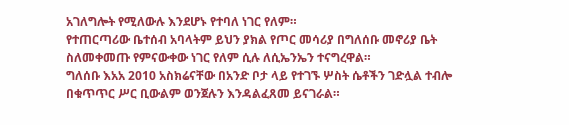አገለግሎት የሚለውሉ እንደሆኑ የተባለ ነገር የለም።
የተጠርጣሪው ቤተሰብ አባላትም ይህን ያክል የጦር መሳሪያ በግለሰቡ መኖሪያ ቤት ስለመቀመጡ የምናውቀው ነገር የለም ሲሉ ለሲኤንኤን ተናግረዋል።
ግለሰቡ እአአ 2010 አስክሬናቸው በአንድ ቦታ ላይ የተገኙ ሦስት ሴቶችን ገድሏል ተብሎ በቁጥጥር ሥር ቢውልም ወንጀሉን እንዳልፈጸመ ይናገራል።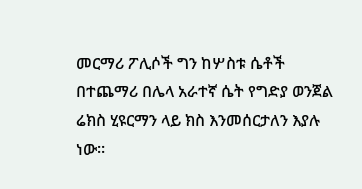መርማሪ ፖሊሶች ግን ከሦስቱ ሴቶች በተጨማሪ በሌላ አራተኛ ሴት የግድያ ወንጀል ሬክስ ሂዩርማን ላይ ክስ እንመሰርታለን እያሉ ነው።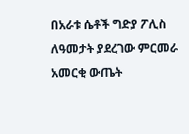በአራቱ ሴቶች ግድያ ፖሊስ ለዓመታት ያደረገው ምርመራ አመርቂ ውጤት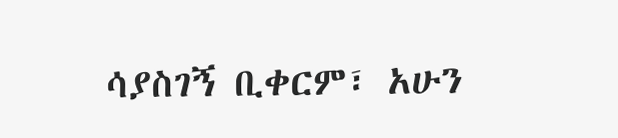ሳያስገኝ ቢቀርም፣ አሁን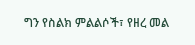ግን የስልክ ምልልሶች፣ የዘረ መል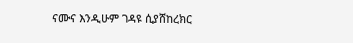ናሙና እንዲሁም ገዳዩ ሲያሸከረክር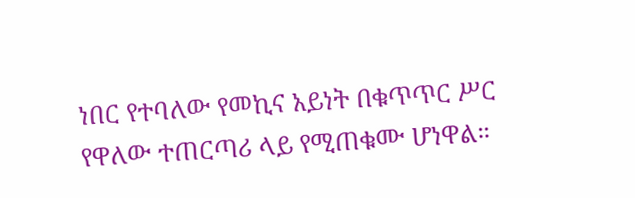ነበር የተባለው የመኪና አይነት በቁጥጥር ሥር የዋለው ተጠርጣሪ ላይ የሚጠቁሙ ሆነዋል።